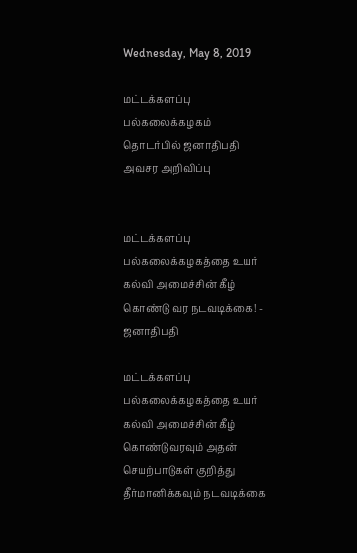Wednesday, May 8, 2019

மட்டக்களப்பு பல்கலைக்கழகம் தொடர்பில் ஜனாதிபதி அவசர அறிவிப்பு


மட்டக்களப்பு பல்கலைக்கழகத்தை உயர் கல்வி அமைச்சின் கீழ் கொண்டு வர நடவடிக்கை! - ஜனாதிபதி

மட்டக்களப்பு பல்கலைக்கழகத்தை உயர் கல்வி அமைச்சின் கீழ் கொண்டுவரவும் அதன் செயற்பாடுகள் குறித்து தீர்மானிக்கவும் நடவடிக்கை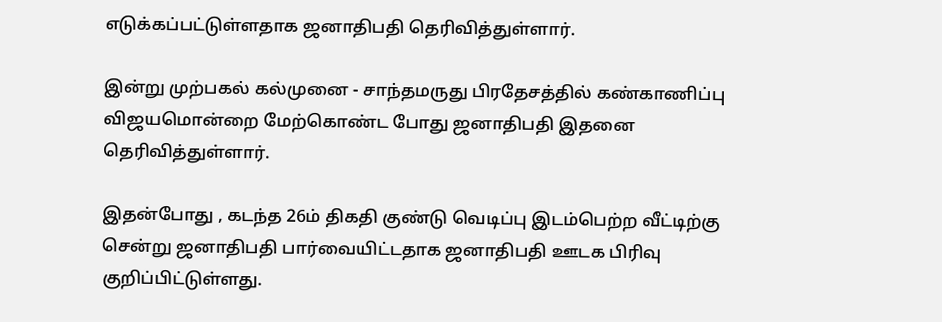எடுக்கப்பட்டுள்ளதாக ஜனாதிபதி தெரிவித்துள்ளார்.

இன்று முற்பகல் கல்முனை - சாந்தமருது பிரதேசத்தில் கண்காணிப்பு விஜயமொன்றை மேற்கொண்ட போது ஜனாதிபதி இதனை தெரிவித்துள்ளார்.

இதன்போது , கடந்த 26ம் திகதி குண்டு வெடிப்பு இடம்பெற்ற வீட்டிற்கு சென்று ஜனாதிபதி பார்வையிட்டதாக ஜனாதிபதி ஊடக பிரிவு குறிப்பிட்டுள்ளது.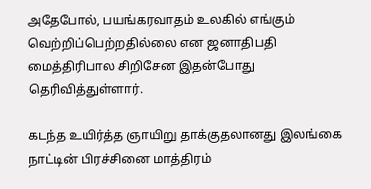அதேபோல், பயங்கரவாதம் உலகில் எங்கும் வெற்றிப்பெற்றதில்லை என ஜனாதிபதி மைத்திரிபால சிறிசேன இதன்போது தெரிவித்துள்ளார்.

கடந்த உயிர்த்த ஞாயிறு தாக்குதலானது இலங்கை நாட்டின் பிரச்சினை மாத்திரம்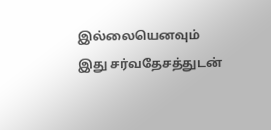இல்லையெனவும் இது சர்வதேசத்துடன்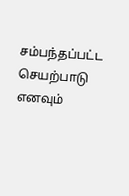சம்பந்தப்பட்ட செயற்பாடு எனவும்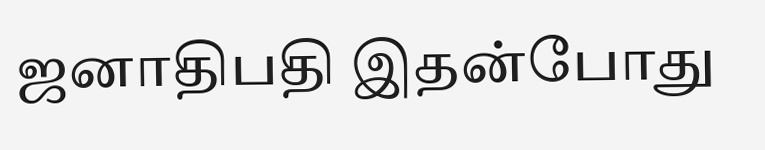ஜனாதிபதி இதன்போது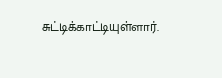சுட்டிக்காட்டியுள்ளார்.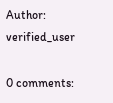Author: verified_user

0 comments: